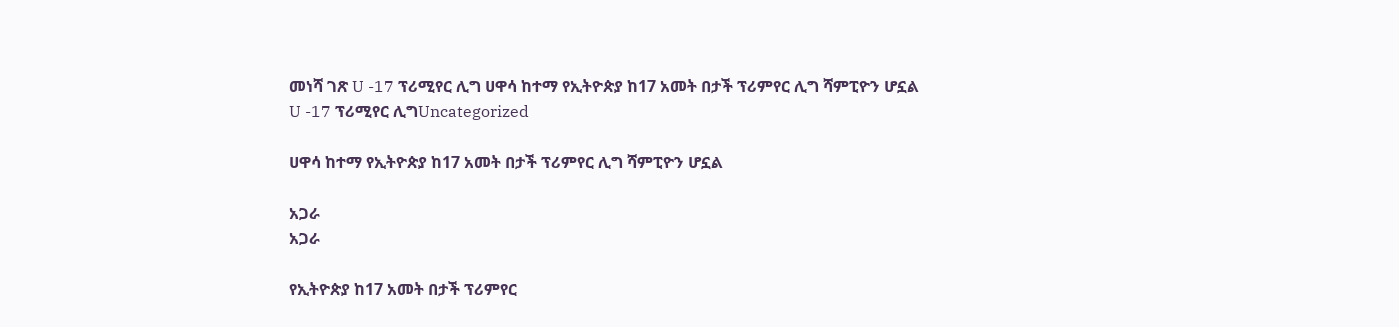መነሻ ገጽ U -17 ፕሪሚየር ሊግ ሀዋሳ ከተማ የኢትዮጵያ ከ17 አመት በታች ፕሪምየር ሊግ ሻምፒዮን ሆኗል
U -17 ፕሪሚየር ሊግUncategorized

ሀዋሳ ከተማ የኢትዮጵያ ከ17 አመት በታች ፕሪምየር ሊግ ሻምፒዮን ሆኗል

አጋራ
አጋራ

የኢትዮጵያ ከ17 አመት በታች ፕሪምየር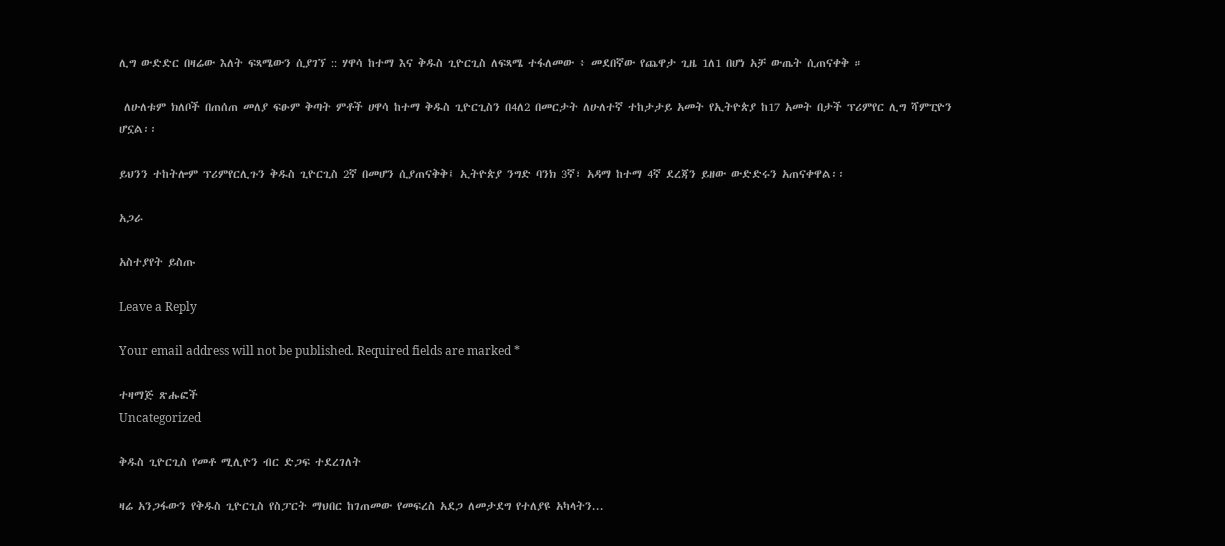ሊግ ውድድር በዛሬው እለት ፍጻሜውን ሲያገኘ :: ሃዋሳ ከተማ እና ቅዱስ ጊዮርጊስ ለፍጻሜ ተፋለመው ፥ መደበኛው የጨዋታ ጊዜ 1ለ1 በሆነ አቻ ውጤት ሲጠናቀቅ ።

 ለሁለቱም ክለቦች በጠሰጠ መለያ ፍፁም ቅጣት ምቶች ሀዋሳ ከተማ ቅዱስ ጊዮርጊስን በ4ለ2 በመርታት ለሁለተኛ ተከታታይ አመት የኢትዮጵያ ከ17 አመት በታች ፕሪምየር ሊግ ሻምፒዮን ሆኗል፡፡

ይህንን ተከትሎም ፕሪምየርሊጉን ቅዱስ ጊዮርጊስ 2ኛ በመሆን ሲያጠናቅቅ፤ ኢትዮጵያ ንግድ ባንክ 3ኛ፣ አዳማ ከተማ 4ኛ ደረጃን ይዘው ውድድሩን አጠናቀዋል፡፡

አጋራ

አስተያየት ይስጡ

Leave a Reply

Your email address will not be published. Required fields are marked *

ተዛማጅ ጽሑፎች
Uncategorized

ቅዱስ ጊዮርጊስ የመቶ ሚሊዮን ብር ድጋፍ ተደረገለት

ዛሬ አንጋፋውን የቅዱስ ጊዮርጊስ የስፓርት ማህበር ከገጠመው የመፍረስ አደጋ ለመታደግ የተለያዩ አካላትን...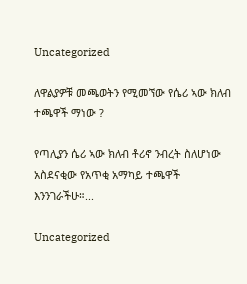Uncategorized

ለዋልያዎቹ መጫወትን የሚመኘው የሴሪ ኣው ክለብ ተጫዋች ማነው ?

የጣሊያን ሴሪ ኣው ክለብ ቶሪኖ ንብረት ስለሆነው አስደናቂው የአጥቂ አማካይ ተጫዋች እንንገራችሁ።...

Uncategorized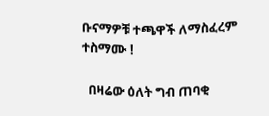ቡናማዎቹ ተጫዋች ለማስፈረም ተስማሙ !

  በዛሬው ዕለት ግብ ጠባቂ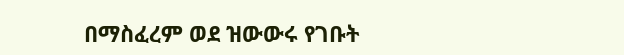በማስፈረም ወደ ዝውውሩ የገቡት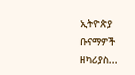ኢትዮጵያ ቡናማዎች ዘካሪያስ...